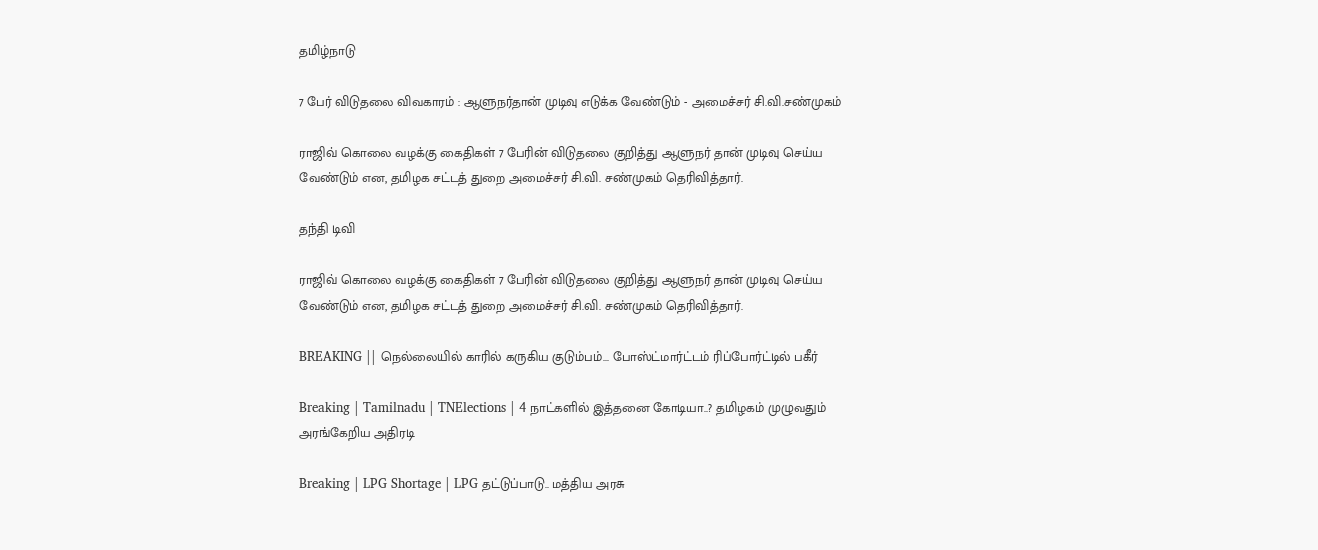தமிழ்நாடு

7 பேர் விடுதலை விவகாரம் : ஆளுநர்தான் முடிவு எடுக்க வேண்டும் - அமைச்சர் சி.வி.சண்முகம்

ராஜிவ் கொலை வழக்கு கைதிகள் 7 பேரின் விடுதலை குறித்து ஆளுநர் தான் முடிவு செய்ய வேண்டும் என, தமிழக சட்டத் துறை அமைச்சர் சி.வி. சண்முகம் தெரிவித்தார்.

தந்தி டிவி

ராஜிவ் கொலை வழக்கு கைதிகள் 7 பேரின் விடுதலை குறித்து ஆளுநர் தான் முடிவு செய்ய வேண்டும் என, தமிழக சட்டத் துறை அமைச்சர் சி.வி. சண்முகம் தெரிவித்தார்.

BREAKING || நெல்லையில் காரில் கருகிய குடும்பம்... போஸ்ட்மார்ட்டம் ரிப்போர்ட்டில் பகீர்

Breaking | Tamilnadu | TNElections | 4 நாட்களில் இத்தனை கோடியா..? தமிழகம் முழுவதும் அரங்கேறிய அதிரடி

Breaking | LPG Shortage | LPG தட்டுப்பாடு.. மத்திய அரசு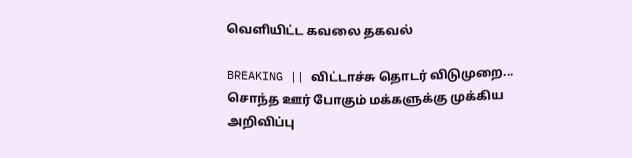வெளியிட்ட கவலை தகவல்

BREAKING || விட்டாச்சு தொடர் விடுமுறை... சொந்த ஊர் போகும் மக்களுக்கு முக்கிய அறிவிப்பு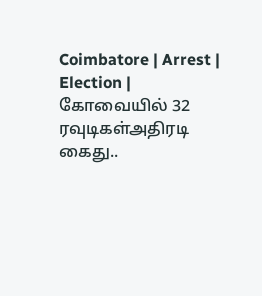Coimbatore | Arrest | Election | கோவையில் 32 ரவுடிகள்அதிரடி கைது..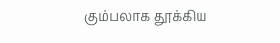கும்பலாக தூக்கிய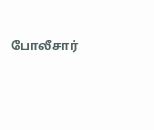போலீசார்